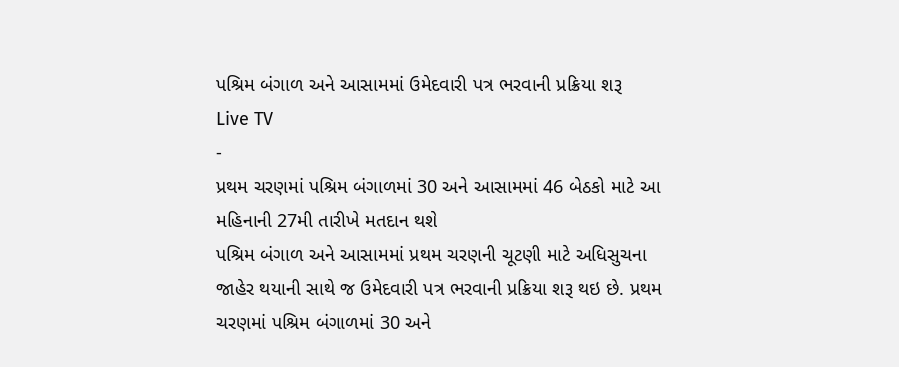પશ્રિમ બંગાળ અને આસામમાં ઉમેદવારી પત્ર ભરવાની પ્રક્રિયા શરૂ
Live TV
-
પ્રથમ ચરણમાં પશ્રિમ બંગાળમાં 30 અને આસામમાં 46 બેઠકો માટે આ મહિનાની 27મી તારીખે મતદાન થશે
પશ્રિમ બંગાળ અને આસામમાં પ્રથમ ચરણની ચૂટણી માટે અધિસુચના જાહેર થયાની સાથે જ ઉમેદવારી પત્ર ભરવાની પ્રક્રિયા શરૂ થઇ છે. પ્રથમ ચરણમાં પશ્રિમ બંગાળમાં 30 અને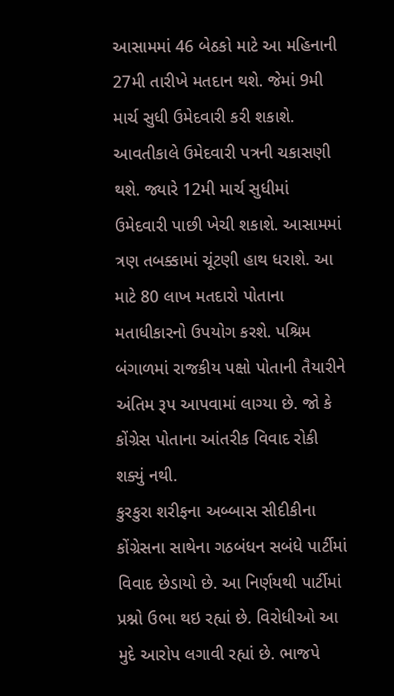આસામમાં 46 બેઠકો માટે આ મહિનાની 27મી તારીખે મતદાન થશે. જેમાં 9મી માર્ચ સુધી ઉમેદવારી કરી શકાશે. આવતીકાલે ઉમેદવારી પત્રની ચકાસણી થશે. જ્યારે 12મી માર્ચ સુધીમાં ઉમેદવારી પાછી ખેચી શકાશે. આસામમાં ત્રણ તબક્કામાં ચૂંટણી હાથ ધરાશે. આ માટે 80 લાખ મતદારો પોતાના મતાધીકારનો ઉપયોગ કરશે. પશ્રિમ બંગાળમાં રાજકીય પક્ષો પોતાની તૈયારીને અંતિમ રૂપ આપવામાં લાગ્યા છે. જો કે કોંગ્રેસ પોતાના આંતરીક વિવાદ રોકી શક્યું નથી.
કુરકુરા શરીફના અબ્બાસ સીદીકીના કોંગ્રેસના સાથેના ગઠબંધન સબંધે પાર્ટીમાં વિવાદ છેડાયો છે. આ નિર્ણયથી પાર્ટીમાં પ્રશ્નો ઉભા થઇ રહ્યાં છે. વિરોધીઓ આ મુદે આરોપ લગાવી રહ્યાં છે. ભાજપે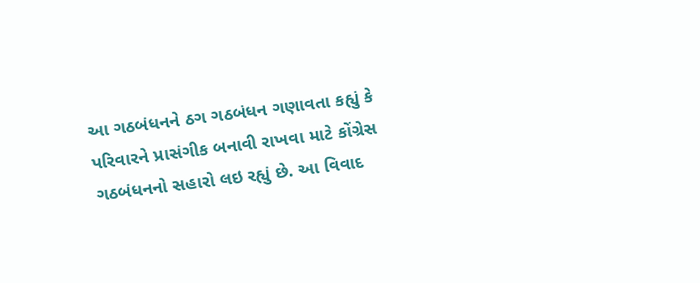આ ગઠબંધનને ઠગ ગઠબંધન ગણાવતા કહ્યું કે પરિવારને પ્રાસંગીક બનાવી રાખવા માટે કોંગ્રેસ ગઠબંધનનો સહારો લઇ રહ્યું છે. આ વિવાદ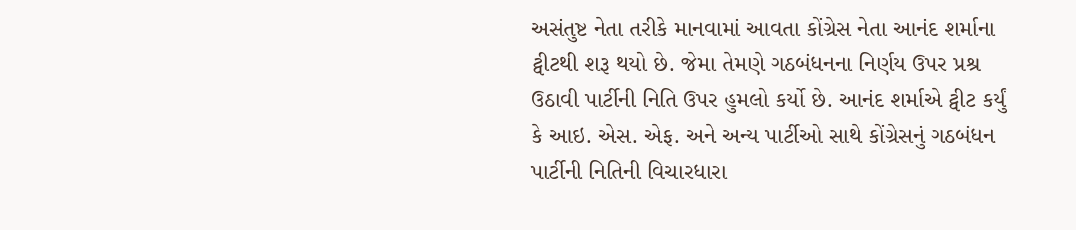અસંતુષ્ટ નેતા તરીકે માનવામાં આવતા કોંગ્રેસ નેતા આનંદ શર્માના ટ્વીટથી શરૂ થયો છે. જેમા તેમણે ગઠબંધનના નિર્ણય ઉપર પ્રશ્ર ઉઠાવી પાર્ટીની નિતિ ઉપર હુમલો કર્યો છે. આનંદ શર્માએ ટ્વીટ કર્યું કે આઇ. એસ. એફ. અને અન્ય પાર્ટીઓ સાથે કોંગ્રેસનું ગઠબંધન પાર્ટીની નિતિની વિચારધારા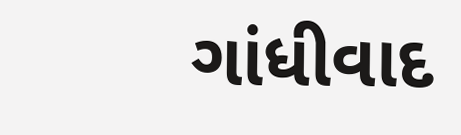ગાંધીવાદ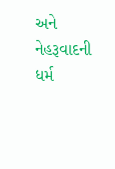અને નેહરૂવાદની ધર્મ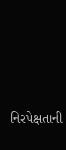નિરપેક્ષતાની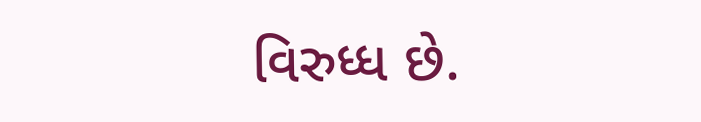વિરુધ્ધ છે.